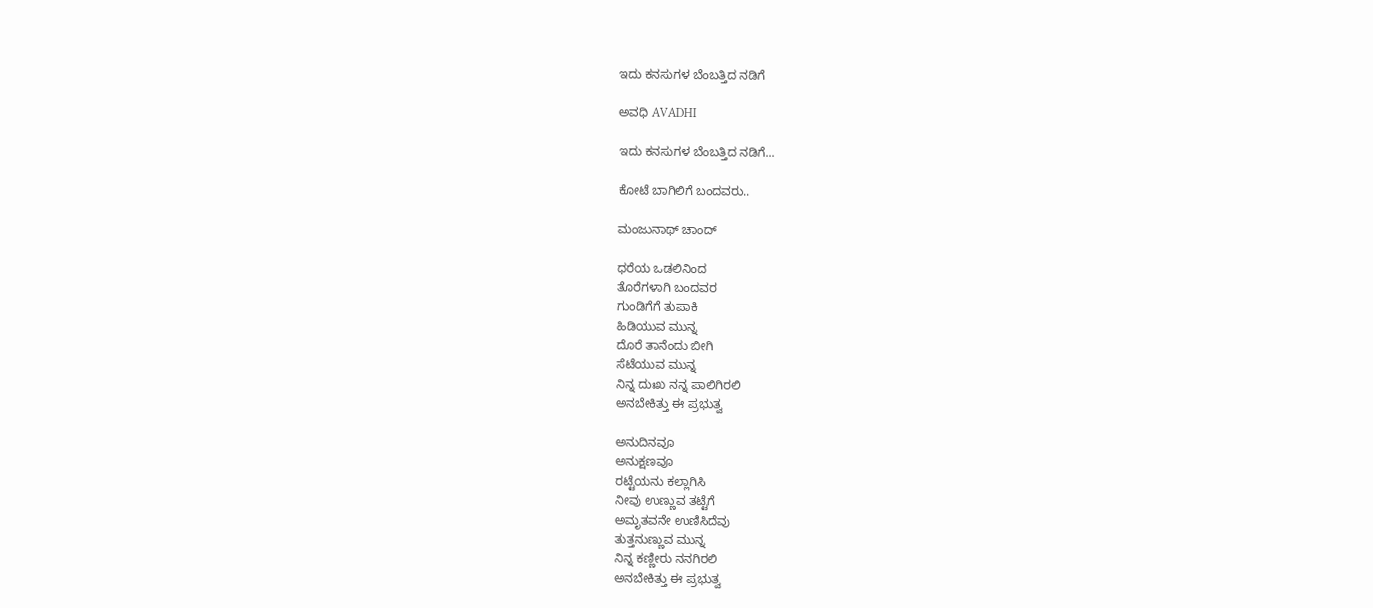ಇದು ಕನಸುಗಳ ಬೆಂಬತ್ತಿದ ನಡಿಗೆ‍

ಅವಧಿ AVADHI

ಇದು ಕನಸುಗಳ ಬೆಂಬತ್ತಿದ ನಡಿಗೆ...

ಕೋಟೆ ಬಾಗಿಲಿಗೆ ಬಂದವರು..

ಮಂಜುನಾಥ್ ಚಾಂದ್

ಧರೆಯ ಒಡಲಿನಿಂದ
ತೊರೆಗಳಾಗಿ ಬಂದವರ
ಗುಂಡಿಗೆಗೆ ತುಪಾಕಿ
ಹಿಡಿಯುವ ಮುನ್ನ
ದೊರೆ ತಾನೆಂದು ಬೀಗಿ
ಸೆಟೆಯುವ ಮುನ್ನ
ನಿನ್ನ ದುಃಖ ನನ್ನ ಪಾಲಿಗಿರಲಿ
ಅನಬೇಕಿತ್ತು ಈ ಪ್ರಭುತ್ವ

ಅನುದಿನವೂ
ಅನುಕ್ಷಣವೂ
ರಟ್ಟೆಯನು ಕಲ್ಲಾಗಿಸಿ
ನೀವು ಉಣ್ಣುವ ತಟ್ಟೆಗೆ
ಅಮೃತವನೇ ಉಣಿಸಿದೆವು
ತುತ್ತನುಣ್ಣುವ ಮುನ್ನ
ನಿನ್ನ ಕಣ್ಣೀರು ನನಗಿರಲಿ
ಅನಬೇಕಿತ್ತು ಈ ಪ್ರಭುತ್ವ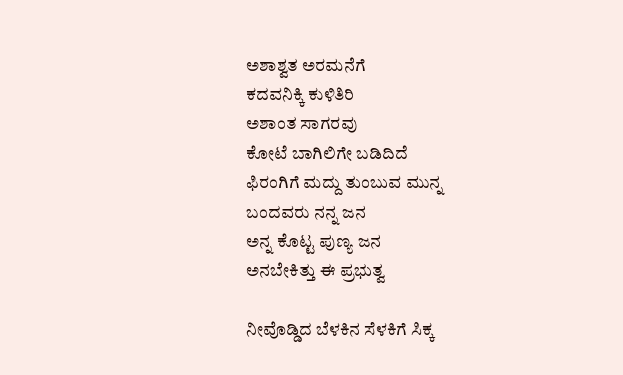ಅಶಾಶ್ವತ ಅರಮನೆಗೆ
ಕದವನಿಕ್ಕಿ ಕುಳಿತಿರಿ
ಅಶಾಂತ ಸಾಗರವು
ಕೋಟೆ ಬಾಗಿಲಿಗೇ ಬಡಿದಿದೆ
ಫಿರಂಗಿಗೆ ಮದ್ದು ತುಂಬುವ ಮುನ್ನ
ಬಂದವರು ನನ್ನ ಜನ
ಅನ್ನ ಕೊಟ್ಟ ಪುಣ್ಯ ಜನ
ಅನಬೇಕಿತ್ತು ಈ ಪ್ರಭುತ್ವ

ನೀವೊಡ್ಡಿದ ಬೆಳಕಿನ ಸೆಳಕಿಗೆ ಸಿಕ್ಕ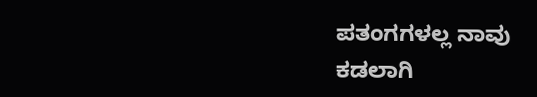ಪತಂಗಗಳಲ್ಲ ನಾವು
ಕಡಲಾಗಿ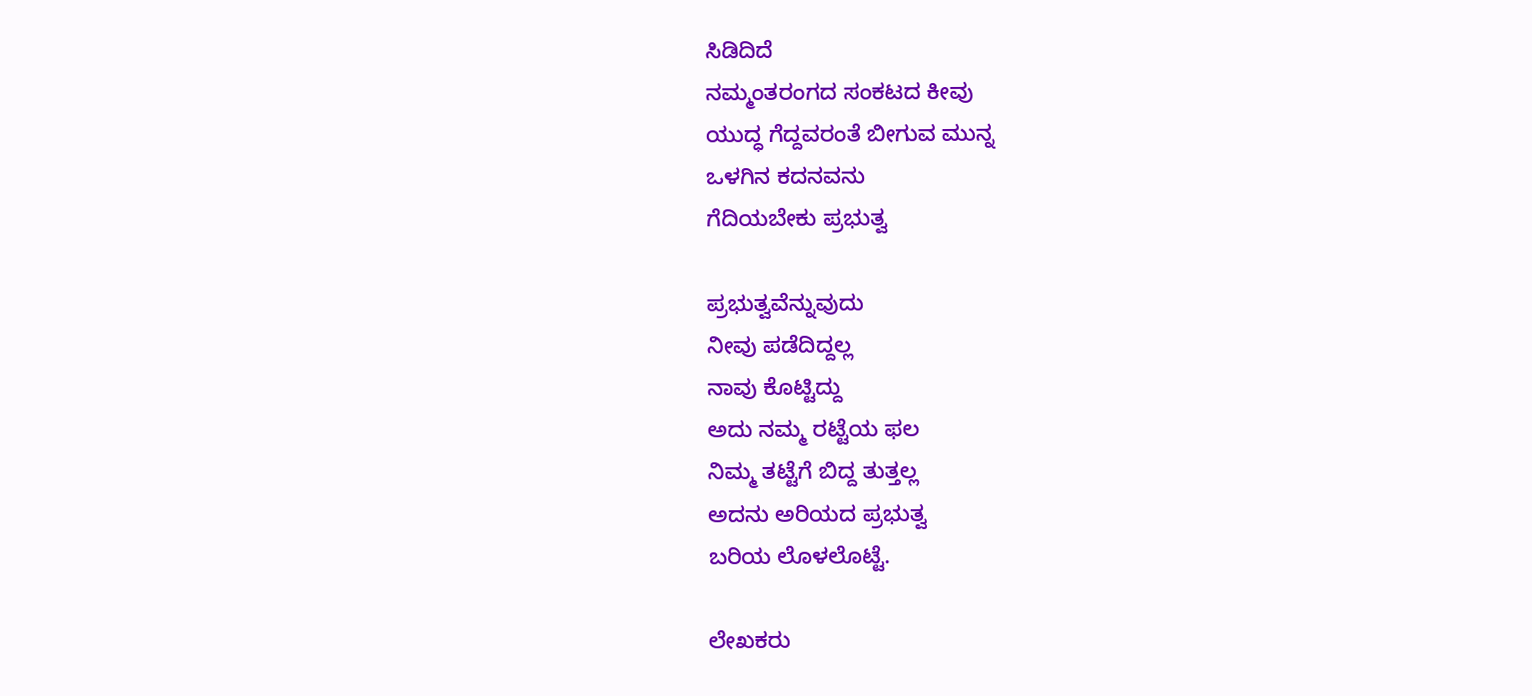ಸಿಡಿದಿದೆ
ನಮ್ಮಂತರಂಗದ ಸಂಕಟದ ಕೀವು
ಯುದ್ಧ ಗೆದ್ದವರಂತೆ ಬೀಗುವ ಮುನ್ನ
ಒಳಗಿನ ಕದನವನು
ಗೆದಿಯಬೇಕು ಪ್ರಭುತ್ವ

ಪ್ರಭುತ್ವವೆನ್ನುವುದು
ನೀವು ಪಡೆದಿದ್ದಲ್ಲ
ನಾವು ಕೊಟ್ಟಿದ್ದು
ಅದು ನಮ್ಮ ರಟ್ಟೆಯ ಫಲ
ನಿಮ್ಮ ತಟ್ಟೆಗೆ ಬಿದ್ದ ತುತ್ತಲ್ಲ
ಅದನು ಅರಿಯದ ಪ್ರಭುತ್ವ
ಬರಿಯ ಲೊಳಲೊಟ್ಟೆ.

ಲೇಖಕರು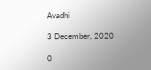Avadhi

3 December, 2020

0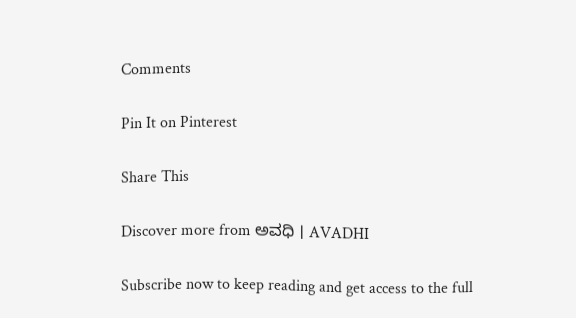Comments

Pin It on Pinterest

Share This

Discover more from ಅವಧಿ । AVADHI

Subscribe now to keep reading and get access to the full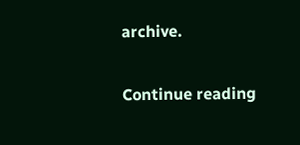archive.

Continue reading